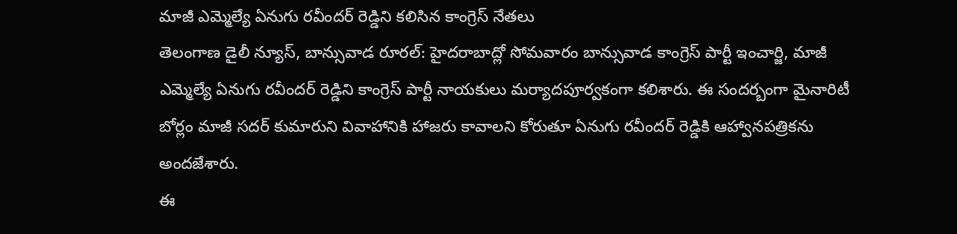మాజీ ఎమ్మెల్యే ఏనుగు రవీందర్ రెడ్డిని కలిసిన కాంగ్రెస్ నేతలు
తెలంగాణ డైలీ న్యూస్, బాన్సువాడ రూరల్: హైదరాబాద్లో సోమవారం బాన్సువాడ కాంగ్రెస్ పార్టీ ఇంచార్జి, మాజీ ఎమ్మెల్యే ఏనుగు రవీందర్ రెడ్డిని కాంగ్రెస్ పార్టీ నాయకులు మర్యాదపూర్వకంగా కలిశారు. ఈ సందర్బంగా మైనారిటీ బోర్లం మాజీ సదర్ కుమారుని వివాహానికి హాజరు కావాలని కోరుతూ ఏనుగు రవీందర్ రెడ్డికి ఆహ్వానపత్రికను అందజేశారు.
ఈ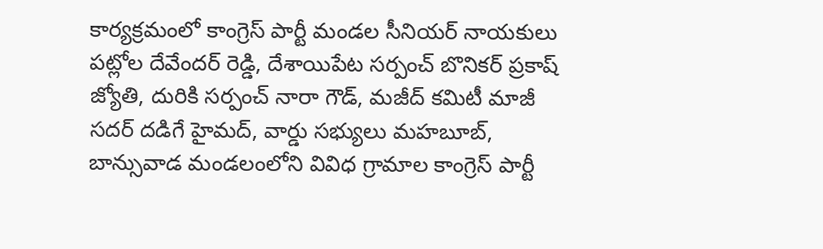కార్యక్రమంలో కాంగ్రెస్ పార్టీ మండల సీనియర్ నాయకులు పట్లోల దేవేందర్ రెడ్డి, దేశాయిపేట సర్పంచ్ బొనికర్ ప్రకాష్ జ్యోతి, దురికి సర్పంచ్ నారా గౌడ్, మజీద్ కమిటీ మాజీ సదర్ దడిగే హైమద్, వార్డు సభ్యులు మహబూబ్, బాన్సువాడ మండలంలోని వివిధ గ్రామాల కాంగ్రెస్ పార్టీ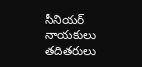సీనియర్ నాయకులు తదితరులు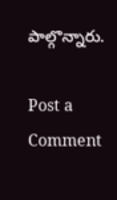పాల్గొన్నారు.

Post a Comment